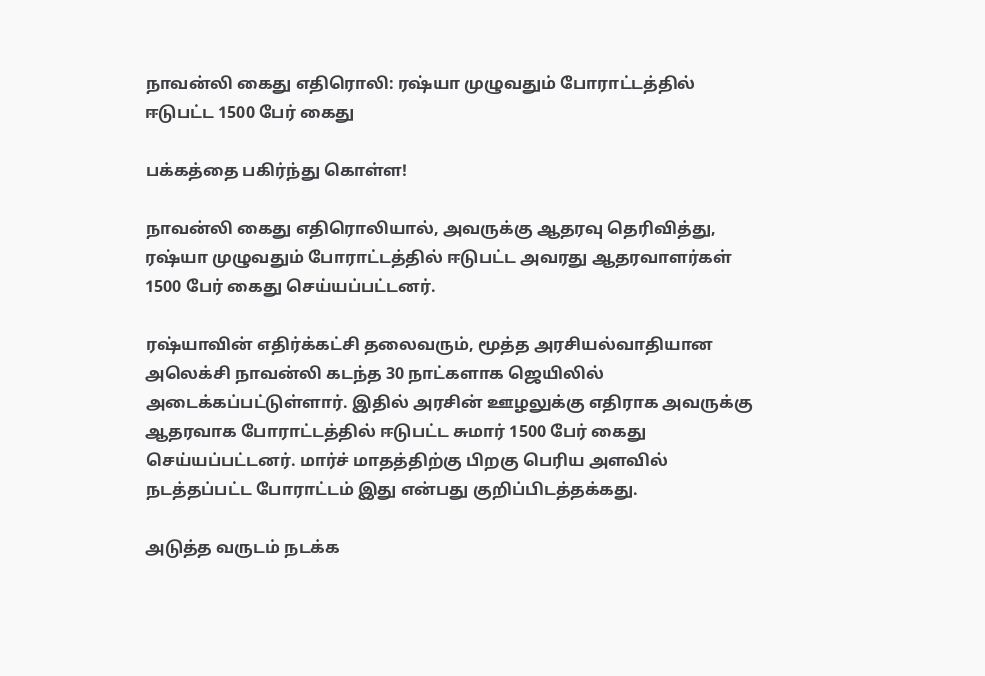நாவன்லி கைது எதிரொலி: ரஷ்யா முழுவதும் போராட்டத்தில் ஈடுபட்ட 1500 பேர் கைது

பக்கத்தை பகிர்ந்து கொள்ள!

நாவன்லி கைது எதிரொலியால், அவருக்கு ஆதரவு தெரிவித்து, ரஷ்யா முழுவதும் போராட்டத்தில் ஈடுபட்ட அவரது ஆதரவாளர்கள் 1500 பேர் கைது செய்யப்பட்டனர்.

ரஷ்யாவின் எதிர்க்கட்சி தலைவரும், மூத்த அரசியல்வாதியான அலெக்சி நாவன்லி கடந்த 30 நாட்களாக ஜெயிலில் அடைக்கப்பட்டுள்ளார். இதில் அரசின் ஊழலுக்கு எதிராக அவருக்கு ஆதரவாக போராட்டத்தில் ஈடுபட்ட சுமார் 1500 பேர் கைது செய்யப்பட்டனர். மார்ச் மாதத்திற்கு பிறகு பெரிய அளவில் நடத்தப்பட்ட போராட்டம் இது என்பது குறிப்பிடத்தக்கது.

அடுத்த வருடம் நடக்க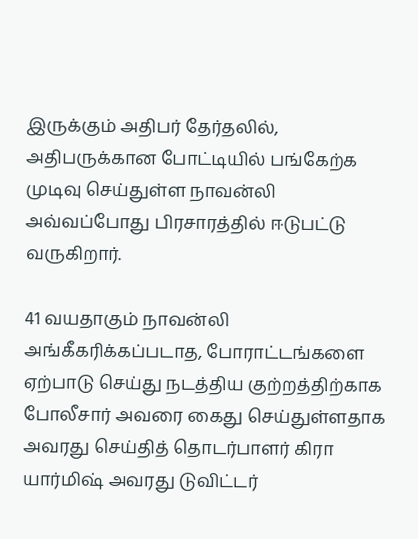இருக்கும் அதிபர் தேர்தலில், அதிபருக்கான போட்டியில் பங்கேற்க முடிவு செய்துள்ள நாவன்லி அவ்வப்போது பிரசாரத்தில் ஈடுபட்டு வருகிறார்.

41 வயதாகும் நாவன்லி அங்கீகரிக்கப்படாத, போராட்டங்களை ஏற்பாடு செய்து நடத்திய குற்றத்திற்காக போலீசார் அவரை கைது செய்துள்ளதாக அவரது செய்தித் தொடர்பாளர் கிரா யார்மிஷ் அவரது டுவிட்டர்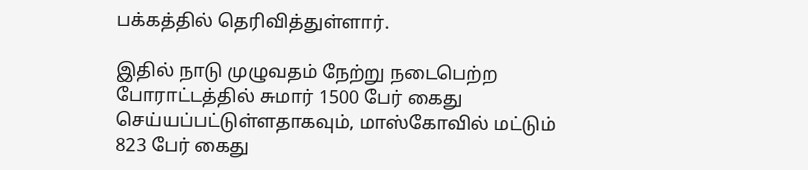பக்கத்தில் தெரிவித்துள்ளார்.

இதில் நாடு முழுவதம் நேற்று நடைபெற்ற போராட்டத்தில் சுமார் 1500 பேர் கைது செய்யப்பட்டுள்ளதாகவும், மாஸ்கோவில் மட்டும் 823 பேர் கைது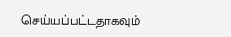செய்யப்பட்டதாகவும்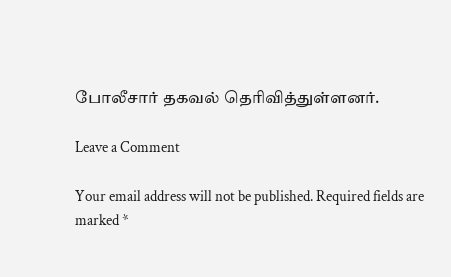போலீசார் தகவல் தெரிவித்துள்ளனர்.

Leave a Comment

Your email address will not be published. Required fields are marked *